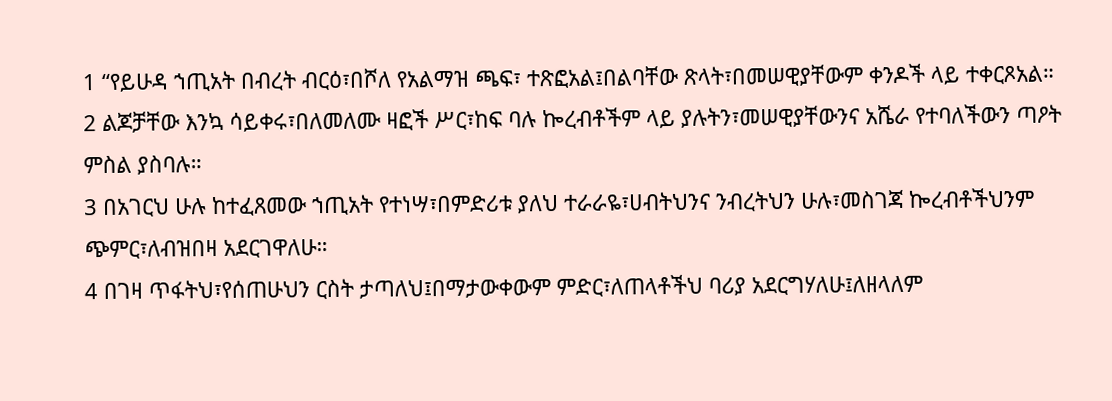1 “የይሁዳ ኀጢአት በብረት ብርዕ፣በሾለ የአልማዝ ጫፍ፣ ተጽፎአል፤በልባቸው ጽላት፣በመሠዊያቸውም ቀንዶች ላይ ተቀርጾአል።
2 ልጆቻቸው እንኳ ሳይቀሩ፣በለመለሙ ዛፎች ሥር፣ከፍ ባሉ ኰረብቶችም ላይ ያሉትን፣መሠዊያቸውንና አሼራ የተባለችውን ጣዖት ምስል ያስባሉ።
3 በአገርህ ሁሉ ከተፈጸመው ኀጢአት የተነሣ፣በምድሪቱ ያለህ ተራራዬ፣ሀብትህንና ንብረትህን ሁሉ፣መስገጃ ኰረብቶችህንም ጭምር፣ለብዝበዛ አደርገዋለሁ።
4 በገዛ ጥፋትህ፣የሰጠሁህን ርስት ታጣለህ፤በማታውቀውም ምድር፣ለጠላቶችህ ባሪያ አደርግሃለሁ፤ለዘላለም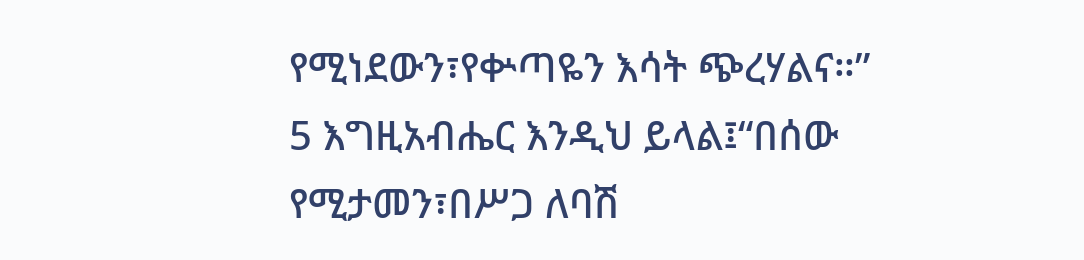የሚነደውን፣የቍጣዬን እሳት ጭረሃልና።”
5 እግዚአብሔር እንዲህ ይላል፤“በሰው የሚታመን፣በሥጋ ለባሽ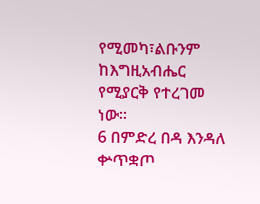የሚመካ፣ልቡንም ከእግዚአብሔር የሚያርቅ የተረገመ ነው።
6 በምድረ በዳ እንዳለ ቍጥቋጦ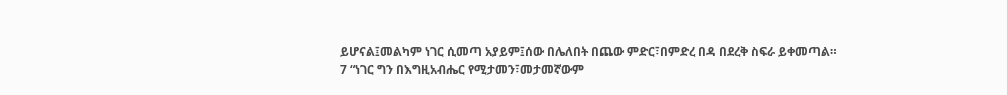ይሆናል፤መልካም ነገር ሲመጣ አያይም፤ሰው በሌለበት በጨው ምድር፣በምድረ በዳ በደረቅ ስፍራ ይቀመጣል።
7 “ነገር ግን በእግዚአብሔር የሚታመን፣መታመኛውም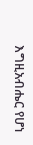እግዚአብሔር የሆነ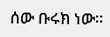ሰው ቡሩክ ነው።